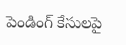పెండింగ్ కేసులపై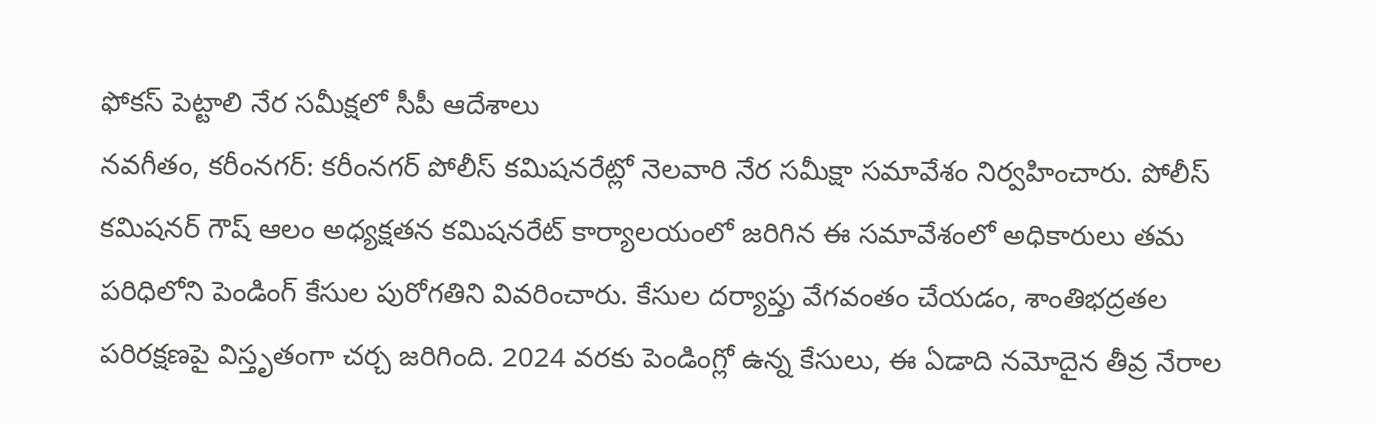ఫోకస్ పెట్టాలి నేర సమీక్షలో సీపీ ఆదేశాలు
నవగీతం, కరీంనగర్: కరీంనగర్ పోలీస్ కమిషనరేట్లో నెలవారి నేర సమీక్షా సమావేశం నిర్వహించారు. పోలీస్ కమిషనర్ గౌష్ ఆలం అధ్యక్షతన కమిషనరేట్ కార్యాలయంలో జరిగిన ఈ సమావేశంలో అధికారులు తమ పరిధిలోని పెండింగ్ కేసుల పురోగతిని వివరించారు. కేసుల దర్యాప్తు వేగవంతం చేయడం, శాంతిభద్రతల పరిరక్షణపై విస్తృతంగా చర్చ జరిగింది. 2024 వరకు పెండింగ్లో ఉన్న కేసులు, ఈ ఏడాది నమోదైన తీవ్ర నేరాల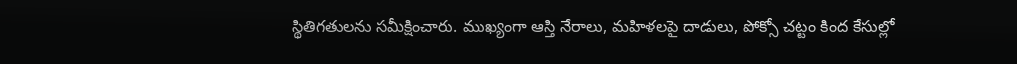స్థితిగతులను సమీక్షించారు. ముఖ్యంగా ఆస్తి నేరాలు, మహిళలపై దాడులు, పోక్సో చట్టం కింద కేసుల్లో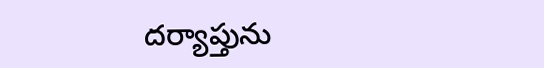దర్యాప్తును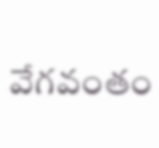వేగవంతం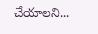చేయాలని...